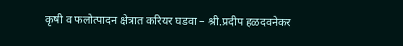कृषी व फलोत्पादन क्षेत्रात करियर घडवा – श्री.प्रदीप हळदवनेकर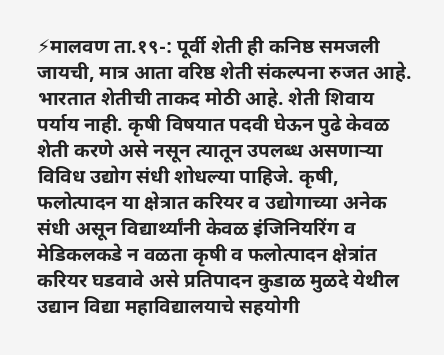⚡मालवण ता.१९-: पूर्वी शेती ही कनिष्ठ समजली जायची, मात्र आता वरिष्ठ शेती संकल्पना रुजत आहे. भारतात शेतीची ताकद मोठी आहे. शेती शिवाय पर्याय नाही. कृषी विषयात पदवी घेऊन पुढे केवळ शेती करणे असे नसून त्यातून उपलब्ध असणाऱ्या विविध उद्योग संधी शोधल्या पाहिजे. कृषी, फलोत्पादन या क्षेत्रात करियर व उद्योगाच्या अनेक संधी असून विद्यार्थ्यांनी केवळ इंजिनियरिंग व मेडिकलकडे न वळता कृषी व फलोत्पादन क्षेत्रांत करियर घडवावे असे प्रतिपादन कुडाळ मुळदे येथील उद्यान विद्या महाविद्यालयाचे सहयोगी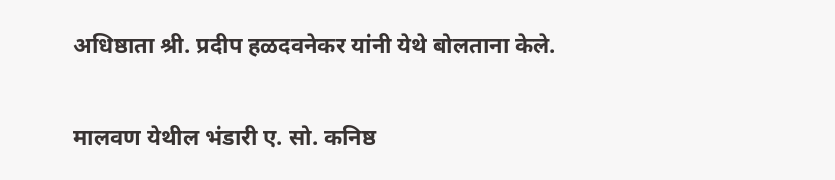अधिष्ठाता श्री. प्रदीप हळदवनेकर यांनी येथे बोलताना केले.

मालवण येथील भंडारी ए. सो. कनिष्ठ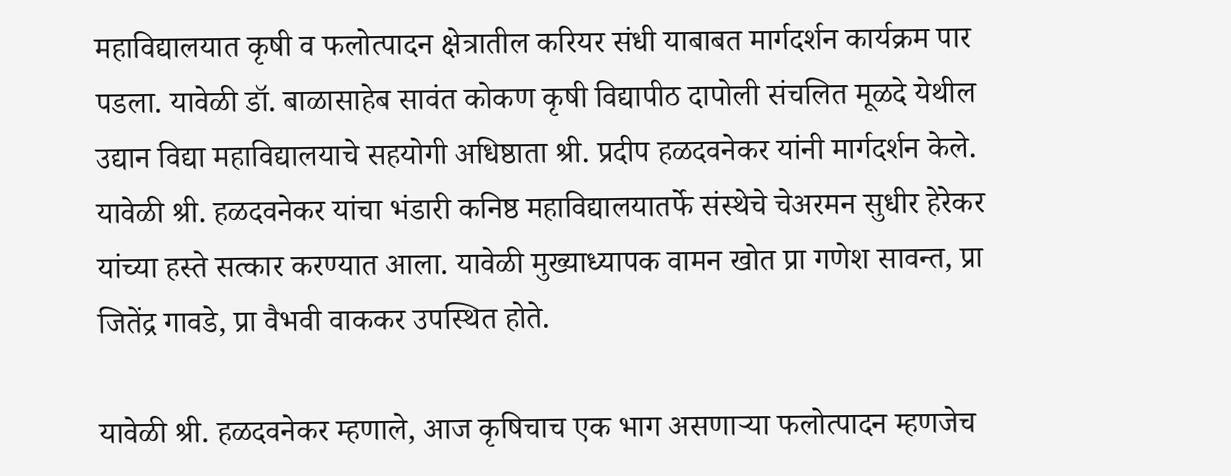महाविद्यालयात कृषी व फलोत्पादन क्षेत्रातील करियर संधी याबाबत मार्गदर्शन कार्यक्रम पार पडला. यावेळी डॉ. बाळासाहेब सावंत कोकण कृषी विद्यापीठ दापोली संचलित मूळदे येथील उद्यान विद्या महाविद्यालयाचे सहयोगी अधिष्ठाता श्री. प्रदीप हळदवनेकर यांनी मार्गदर्शन केले. यावेळी श्री. हळदवनेकर यांचा भंडारी कनिष्ठ महाविद्यालयातर्फे संस्थेचे चेअरमन सुधीर हेरेकर यांच्या हस्ते सत्कार करण्यात आला. यावेळी मुख्याध्यापक वामन खोत प्रा गणेश सावन्त, प्रा जितेंद्र गावडे, प्रा वैभवी वाककर उपस्थित होते.

यावेळी श्री. हळदवनेकर म्हणाले, आज कृषिचाच एक भाग असणाऱ्या फलोत्पादन म्हणजेच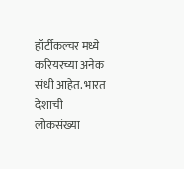हॉर्टीकल्चर मध्ये करियरच्या अनेक संधी आहेत. भारत देशाची लोकसंख्या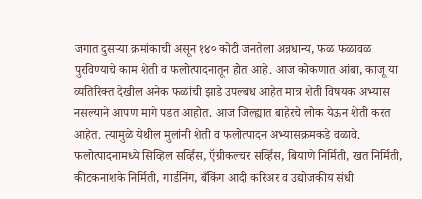जगात दुसऱ्या क्रमांकाची असून १४० कोटी जनतेला अन्नधान्य, फळ फळावळ पुरविण्याचे काम शेती व फलोत्पादनातून होत आहे. आज कोकणात आंबा, काजू या व्यतिरिक्त देखील अनेक फळांची झाडे उपल्बध आहेत मात्र शेती विषयक अभ्यास नसल्याने आपण मागे पडत आहोत. आज जिल्ह्यात बाहेरचे लोक येऊन शेती करत आहेत. त्यामुळे येथील मुलांनी शेती व फलोत्पादन अभ्यासक्रमकडे वळावे. फलोत्पादनामध्ये सिव्हिल सर्व्हिस, ऍग्रीकल्चर सर्व्हिस, बियाणे निर्मिती, खत निर्मिती, कीटकनाशके निर्मिती, गार्डनिंग, बँकिंग आदी करिअर व उद्योजकीय संधी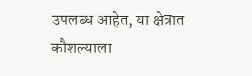उपलब्ध आहेत, या क्षेत्रात कौशल्याला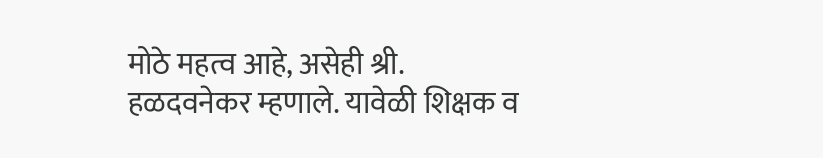मोठे महत्व आहे, असेही श्री. हळदवनेकर म्हणाले. यावेळी शिक्षक व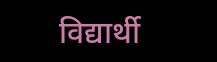विद्यार्थी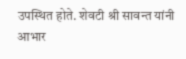उपस्थित होते. शेवटी श्री सावन्त यांनी आभार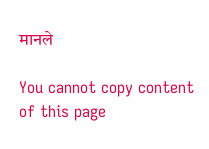मानले

You cannot copy content of this page